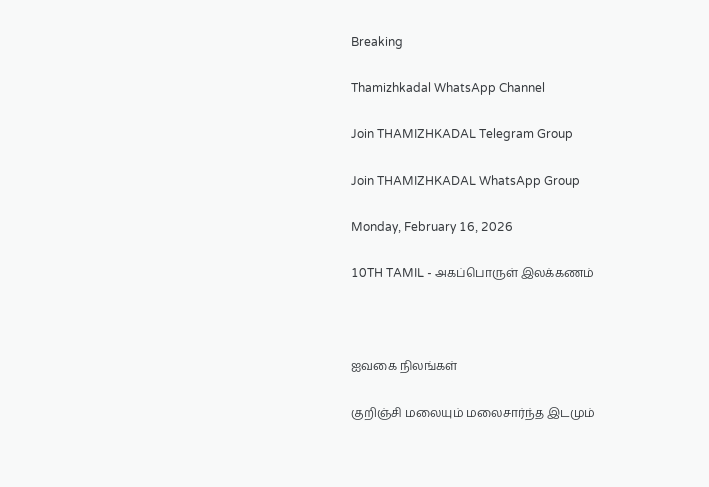Breaking

Thamizhkadal WhatsApp Channel

Join THAMIZHKADAL Telegram Group

Join THAMIZHKADAL WhatsApp Group

Monday, February 16, 2026

10TH TAMIL - அகப்பொருள் இலக்கணம்



ஐவகை நிலங்கள்

குறிஞ்சி மலையும் மலைசார்ந்த இடமும்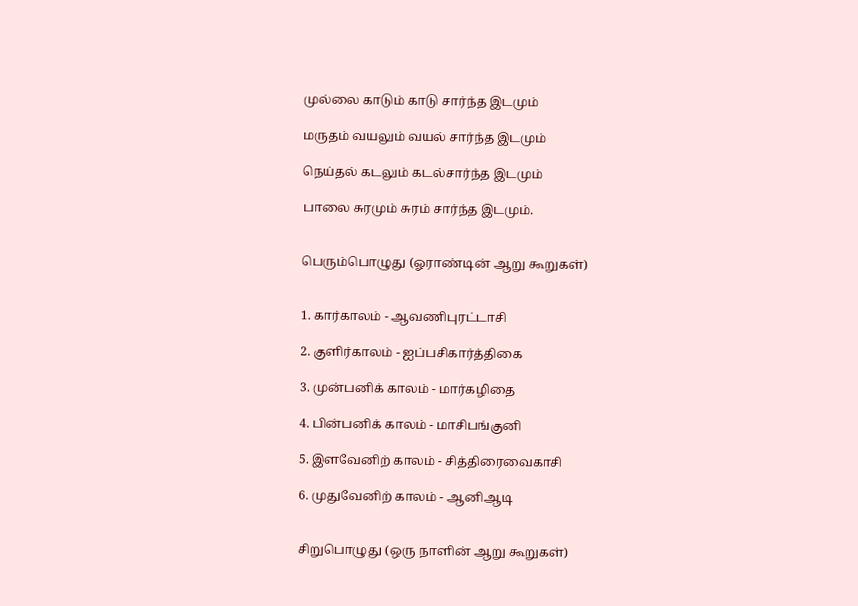முல்லை காடும் காடு சார்ந்த இடமும்

மருதம் வயலும் வயல் சார்ந்த இடமும்

நெய்தல் கடலும் கடல்சார்ந்த இடமும்

பாலை சுரமும் சுரம் சார்ந்த இடமும்.


பெரும்பொழுது (ஓராண்டின் ஆறு கூறுகள்)


1. கார்காலம் - ஆவணிபுரட்டாசி

2. குளிர்காலம் - ஐப்பசிகார்த்திகை

3. முன்பனிக் காலம் - மார்கழிதை

4. பின்பனிக் காலம் - மாசிபங்குனி

5. இளவேனிற் காலம் - சித்திரைவைகாசி

6. முதுவேனிற் காலம் - ஆனிஆடி


சிறுபொழுது (ஒரு நாளின் ஆறு கூறுகள்)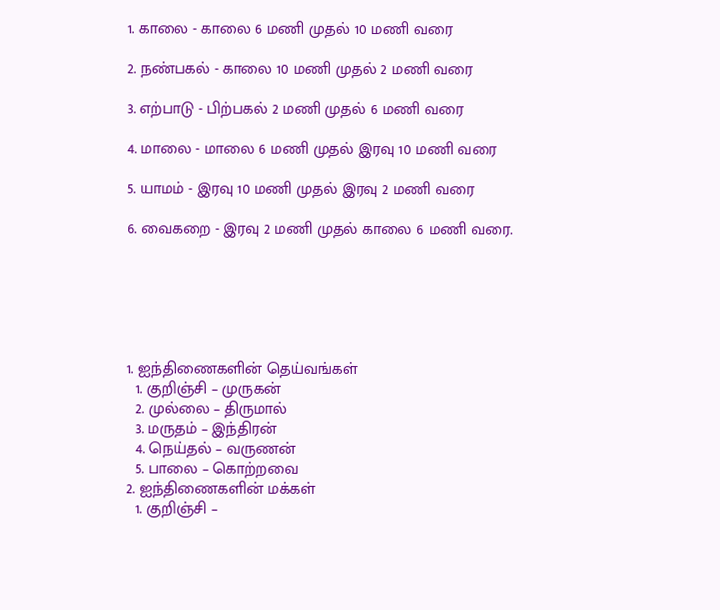1. காலை - காலை 6 மணி முதல் 10 மணி வரை

2. நண்பகல் - காலை 10 மணி முதல் 2 மணி வரை

3. எற்பாடு - பிற்பகல் 2 மணி முதல் 6 மணி வரை

4. மாலை - மாலை 6 மணி முதல் இரவு 10 மணி வரை

5. யாமம் - இரவு 10 மணி முதல் இரவு 2 மணி வரை

6. வைகறை - இரவு 2 மணி முதல் காலை 6 மணி வரை.






1. ஐந்திணைகளின் தெய்வங்கள்
  1. குறிஞ்சி – முருகன்
  2. முல்லை – திருமால்
  3. மருதம் – இந்திரன்
  4. நெய்தல் – வருணன்
  5. பாலை – கொற்றவை
2. ஐந்திணைகளின் மக்கள்
  1. குறிஞ்சி –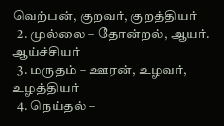வெற்பன், குறவர், குறத்தியர்
  2. முல்லை – தோன்றல், ஆயர். ஆய்ச்சியர்
  3. மருதம் – ஊரன், உழவர், உழத்தியர்
  4. நெய்தல் –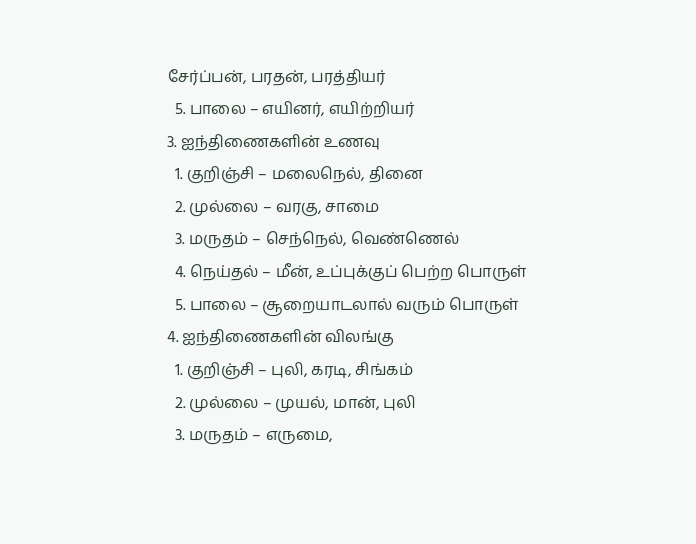சேர்ப்பன், பரதன், பரத்தியர்
  5. பாலை – எயினர், எயிற்றியர்
3. ஐந்திணைகளின் உணவு
  1. குறிஞ்சி – மலைநெல், தினை
  2. முல்லை – வரகு, சாமை
  3. மருதம் – செந்நெல், வெண்ணெல்
  4. நெய்தல் – மீன், உப்புக்குப் பெற்ற பொருள்
  5. பாலை – சூறையாடலால் வரும் பொருள்
4. ஐந்திணைகளின் விலங்கு
  1. குறிஞ்சி – புலி, கரடி, சிங்கம்
  2. முல்லை – முயல், மான், புலி
  3. மருதம் – எருமை,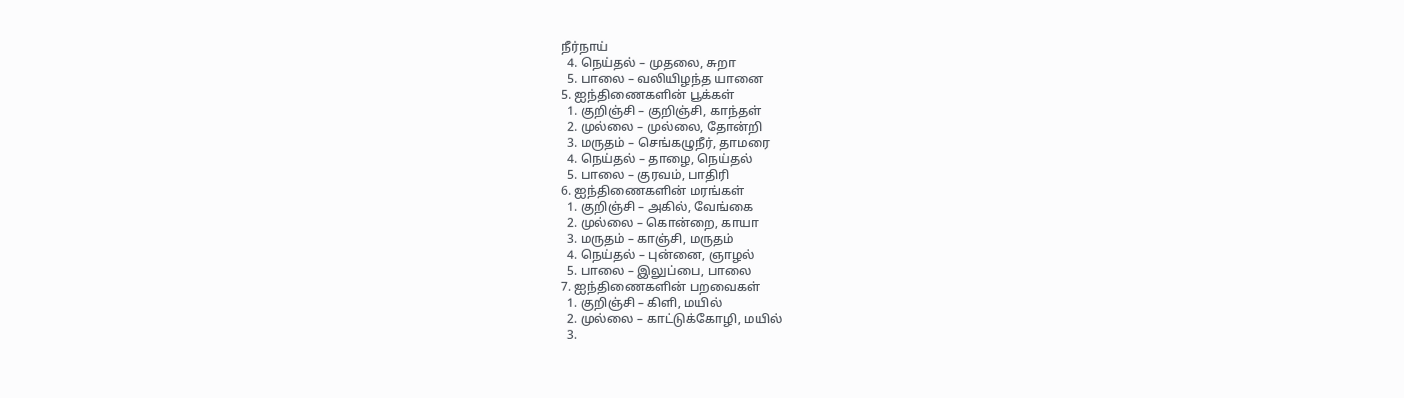நீர்நாய்
  4. நெய்தல் – முதலை, சுறா
  5. பாலை – வலியிழந்த யானை
5. ஐந்திணைகளின் பூக்கள்
  1. குறிஞ்சி – குறிஞ்சி, காந்தள்
  2. முல்லை – முல்லை, தோன்றி
  3. மருதம் – செங்கழுநீர், தாமரை
  4. நெய்தல் – தாழை, நெய்தல்
  5. பாலை – குரவம், பாதிரி
6. ஐந்திணைகளின் மரங்கள்
  1. குறிஞ்சி – அகில், வேங்கை
  2. முல்லை – கொன்றை, காயா
  3. மருதம் – காஞ்சி, மருதம்
  4. நெய்தல் – புன்னை, ஞாழல்
  5. பாலை – இலுப்பை, பாலை
7. ஐந்திணைகளின் பறவைகள்
  1. குறிஞ்சி – கிளி, மயில்
  2. முல்லை – காட்டுக்கோழி, மயில்
  3.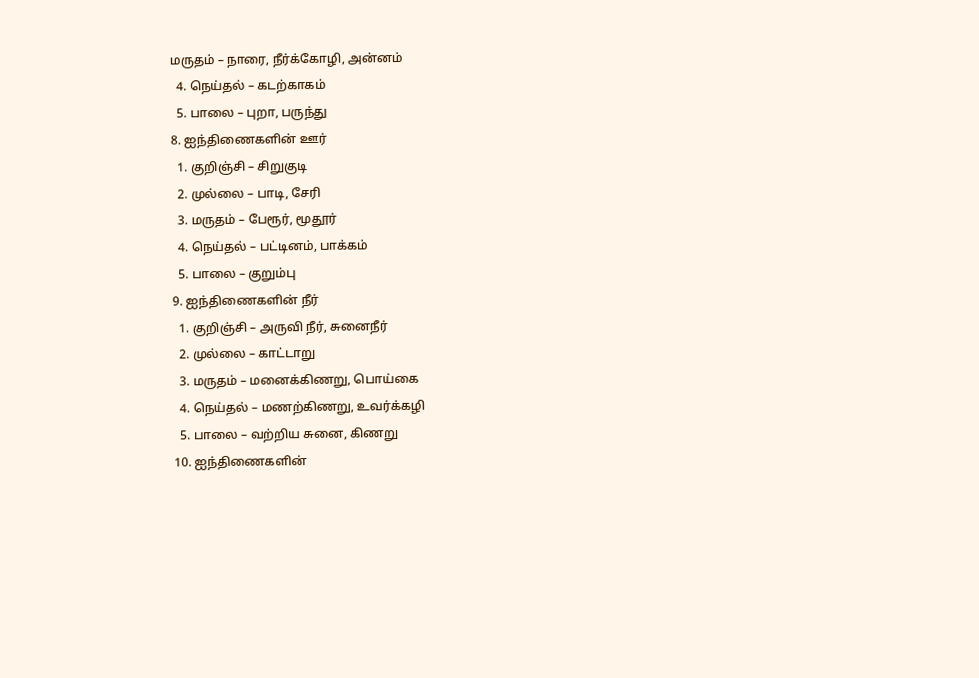மருதம் – நாரை, நீர்க்கோழி, அன்னம்
  4. நெய்தல் – கடற்காகம்
  5. பாலை – புறா, பருந்து
8. ஐந்திணைகளின் ஊர்
  1. குறிஞ்சி – சிறுகுடி
  2. முல்லை – பாடி, சேரி
  3. மருதம் – பேரூர், மூதூர்
  4. நெய்தல் – பட்டினம், பாக்கம்
  5. பாலை – குறும்பு
9. ஐந்திணைகளின் நீர்
  1. குறிஞ்சி – அருவி நீர், சுனைநீர்
  2. முல்லை – காட்டாறு
  3. மருதம் – மனைக்கிணறு, பொய்கை
  4. நெய்தல் – மணற்கிணறு, உவர்க்கழி
  5. பாலை – வற்றிய சுனை, கிணறு
10. ஐந்திணைகளின்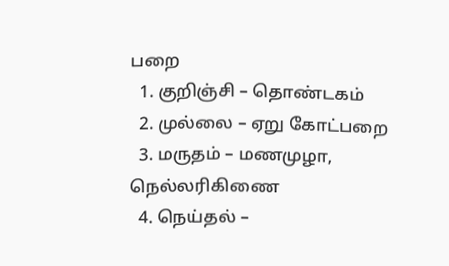பறை
  1. குறிஞ்சி – தொண்டகம்
  2. முல்லை – ஏறு கோட்பறை
  3. மருதம் – மணமுழா, நெல்லரிகிணை
  4. நெய்தல் –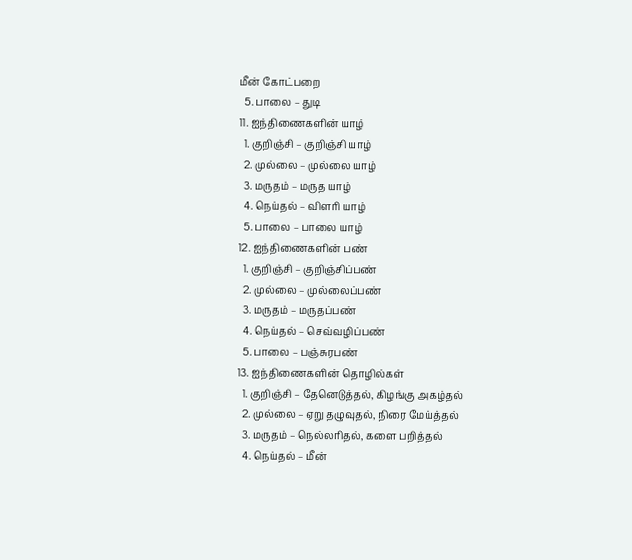மீன் கோட்பறை
  5. பாலை – துடி
11. ஐந்திணைகளின் யாழ்
  1. குறிஞ்சி – குறிஞ்சி யாழ்
  2. முல்லை – முல்லை யாழ்
  3. மருதம் – மருத யாழ்
  4. நெய்தல் – விளரி யாழ்
  5. பாலை – பாலை யாழ்
12. ஐந்திணைகளின் பண்
  1. குறிஞ்சி – குறிஞ்சிப்பண்
  2. முல்லை – முல்லைப்பண்
  3. மருதம் – மருதப்பண்
  4. நெய்தல் – செவ்வழிப்பண்
  5. பாலை – பஞ்சுரபண்
13. ஐந்திணைகளின் தொழில்கள்
  1. குறிஞ்சி – தேனெடுத்தல், கிழங்கு அகழ்தல்
  2. முல்லை – ஏறு தழுவுதல், நிரை மேய்த்தல்
  3. மருதம் – நெல்லரிதல், களை பறித்தல்
  4. நெய்தல் – மீன்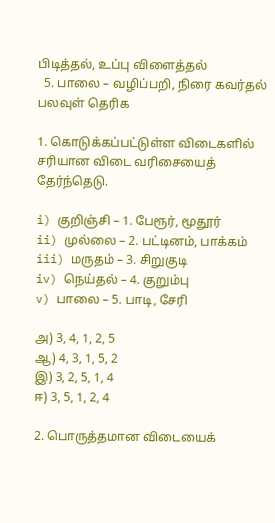பிடித்தல், உப்பு விளைத்தல்
  5. பாலை – வழிப்பறி, நிரை கவர்தல்
பலவுள் தெரிக

1. கொடுக்கப்பட்டுள்ள விடைகளில் சரியான விடை வரிசையைத் தேர்ந்தெடு.

i) குறிஞ்சி – 1. பேரூர், மூதூர்
ii) முல்லை – 2. பட்டினம், பாக்கம்
iii) மருதம் – 3. சிறுகுடி
iv) நெய்தல் – 4. குறும்பு
v) பாலை – 5. பாடி, சேரி

அ) 3, 4, 1, 2, 5
ஆ) 4, 3, 1, 5, 2
இ) 3, 2, 5, 1, 4
ஈ) 3, 5, 1, 2, 4

2. பொருத்தமான விடையைக்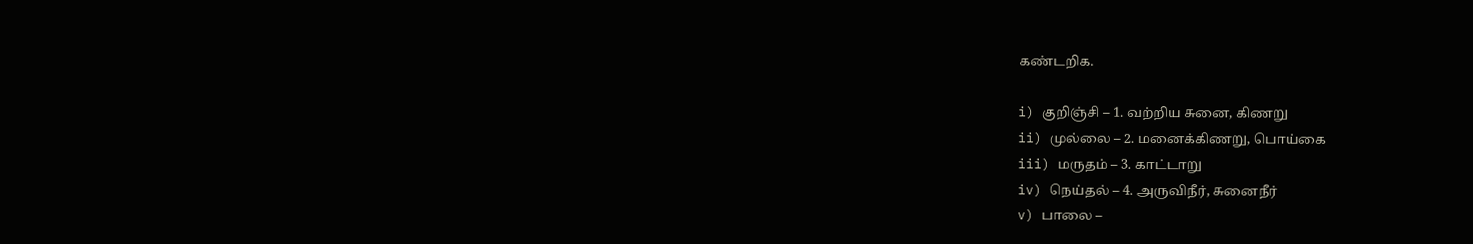கண்டறிக.

i) குறிஞ்சி – 1. வற்றிய சுனை, கிணறு
ii) முல்லை – 2. மனைக்கிணறு, பொய்கை
iii) மருதம் – 3. காட்டாறு
iv) நெய்தல் – 4. அருவிநீர், சுனைநீர்
v) பாலை –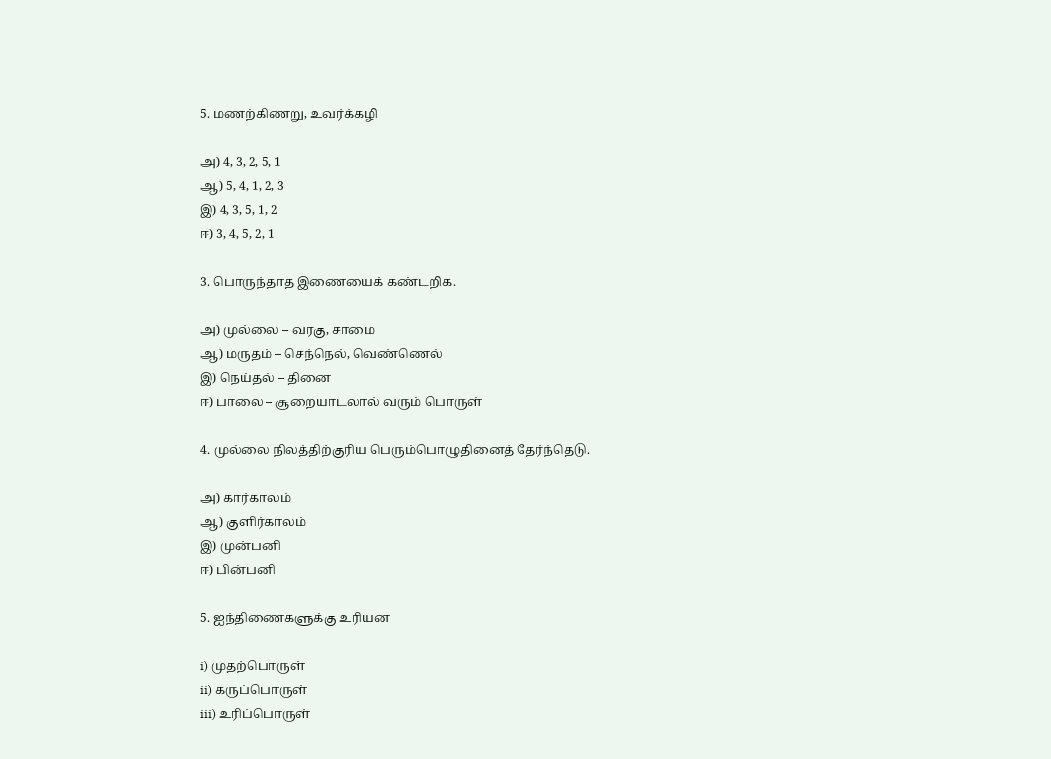5. மணற்கிணறு, உவர்க்கழி

அ) 4, 3, 2, 5, 1
ஆ) 5, 4, 1, 2, 3
இ) 4, 3, 5, 1, 2
ஈ) 3, 4, 5, 2, 1

3. பொருந்தாத இணையைக் கண்டறிக.

அ) முல்லை – வரகு, சாமை
ஆ) மருதம் – செந்நெல், வெண்ணெல்
இ) நெய்தல் – தினை
ஈ) பாலை – சூறையாடலால் வரும் பொருள்

4. முல்லை நிலத்திற்குரிய பெரும்பொழுதினைத் தேர்ந்தெடு.

அ) கார்காலம்
ஆ) குளிர்காலம்
இ) முன்பனி
ஈ) பின்பனி

5. ஐந்திணைகளுக்கு உரியன

i) முதற்பொருள்
ii) கருப்பொருள்
iii) உரிப்பொருள்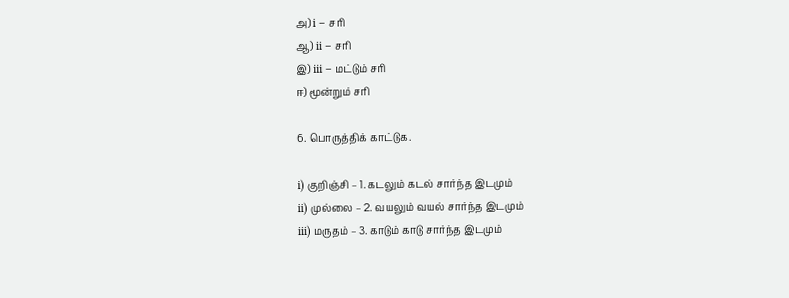அ) i – சரி
ஆ) ii – சரி
இ) iii – மட்டும் சரி
ஈ) மூன்றும் சரி

6. பொருத்திக் காட்டுக.

i) குறிஞ்சி – 1. கடலும் கடல் சார்ந்த இடமும்
ii) முல்லை – 2. வயலும் வயல் சார்ந்த இடமும்
iii) மருதம் – 3. காடும் காடு சார்ந்த இடமும்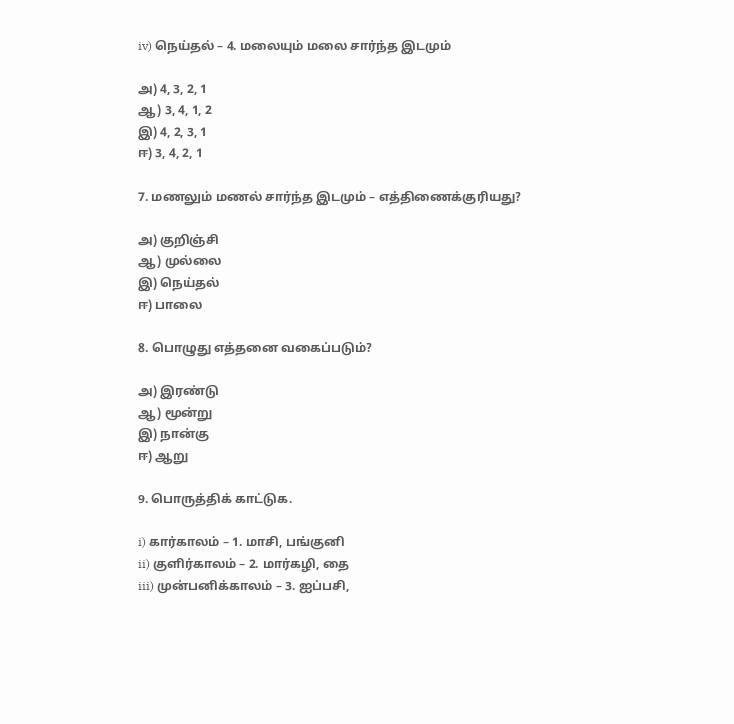iv) நெய்தல் – 4. மலையும் மலை சார்ந்த இடமும்

அ) 4, 3, 2, 1
ஆ) 3, 4, 1, 2
இ) 4, 2, 3, 1
ஈ) 3, 4, 2, 1

7. மணலும் மணல் சார்ந்த இடமும் – எத்திணைக்குரியது?

அ) குறிஞ்சி
ஆ) முல்லை
இ) நெய்தல்
ஈ) பாலை

8. பொழுது எத்தனை வகைப்படும்?

அ) இரண்டு
ஆ) மூன்று
இ) நான்கு
ஈ) ஆறு

9. பொருத்திக் காட்டுக.

i) கார்காலம் – 1. மாசி, பங்குனி
ii) குளிர்காலம் – 2. மார்கழி, தை
iii) முன்பனிக்காலம் – 3. ஐப்பசி,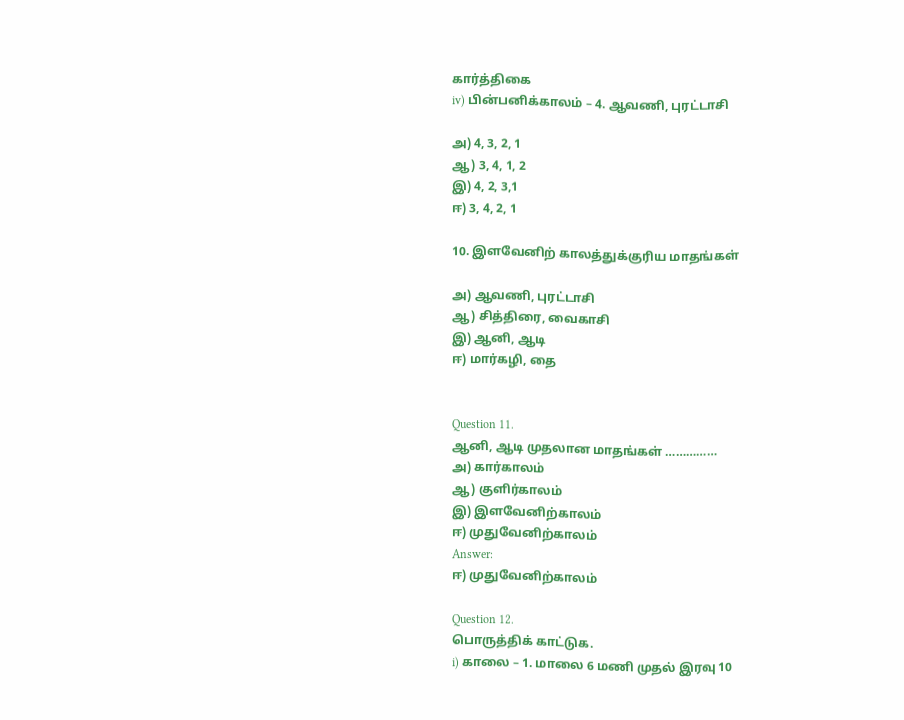கார்த்திகை
iv) பின்பனிக்காலம் – 4. ஆவணி, புரட்டாசி

அ) 4, 3, 2, 1
ஆ) 3, 4, 1, 2
இ) 4, 2, 3,1
ஈ) 3, 4, 2, 1

10. இளவேனிற் காலத்துக்குரிய மாதங்கள்

அ) ஆவணி, புரட்டாசி
ஆ) சித்திரை, வைகாசி
இ) ஆனி, ஆடி
ஈ) மார்கழி, தை


Question 11.
ஆனி, ஆடி முதலான மாதங்கள் ……………
அ) கார்காலம்
ஆ) குளிர்காலம்
இ) இளவேனிற்காலம்
ஈ) முதுவேனிற்காலம்
Answer:
ஈ) முதுவேனிற்காலம்

Question 12.
பொருத்திக் காட்டுக.
i) காலை – 1. மாலை 6 மணி முதல் இரவு 10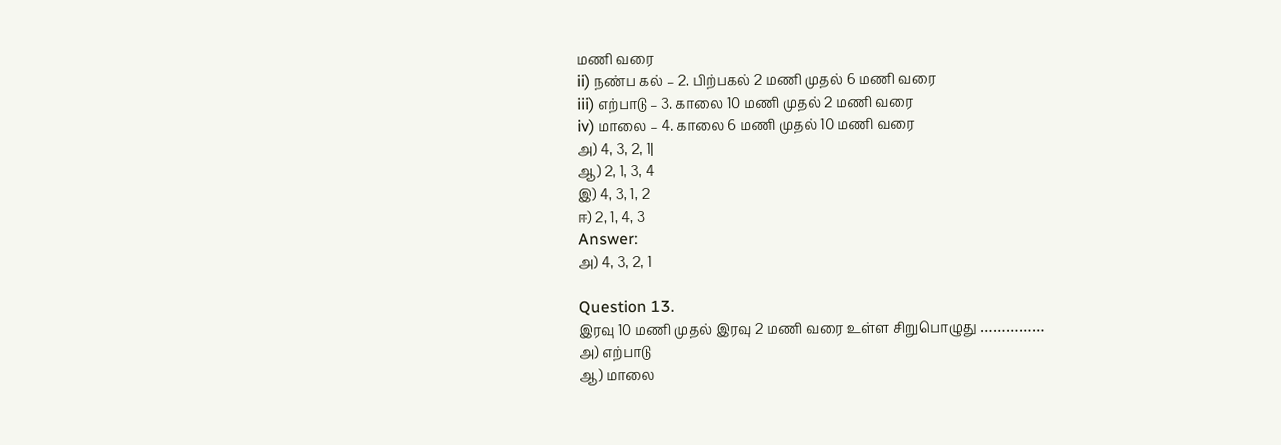மணி வரை
ii) நண்ப கல் – 2. பிற்பகல் 2 மணி முதல் 6 மணி வரை
iii) எற்பாடு – 3. காலை 10 மணி முதல் 2 மணி வரை
iv) மாலை – 4. காலை 6 மணி முதல் 10 மணி வரை
அ) 4, 3, 2, 1|
ஆ) 2, 1, 3, 4
இ) 4, 3, 1, 2
ஈ) 2, 1, 4, 3
Answer:
அ) 4, 3, 2, 1

Question 13.
இரவு 10 மணி முதல் இரவு 2 மணி வரை உள்ள சிறுபொழுது ……………
அ) எற்பாடு
ஆ) மாலை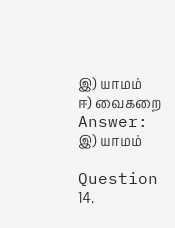இ) யாமம்
ஈ) வைகறை
Answer:
இ) யாமம்

Question 14.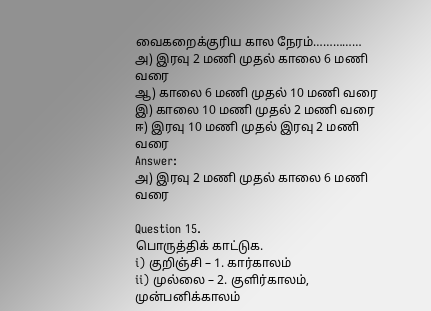வைகறைக்குரிய கால நேரம்……………
அ) இரவு 2 மணி முதல் காலை 6 மணி வரை
ஆ) காலை 6 மணி முதல் 10 மணி வரை
இ) காலை 10 மணி முதல் 2 மணி வரை
ஈ) இரவு 10 மணி முதல் இரவு 2 மணி வரை
Answer:
அ) இரவு 2 மணி முதல் காலை 6 மணி வரை

Question 15.
பொருத்திக் காட்டுக.
i) குறிஞ்சி – 1. கார்காலம்
ii) முல்லை – 2. குளிர்காலம், முன்பனிக்காலம்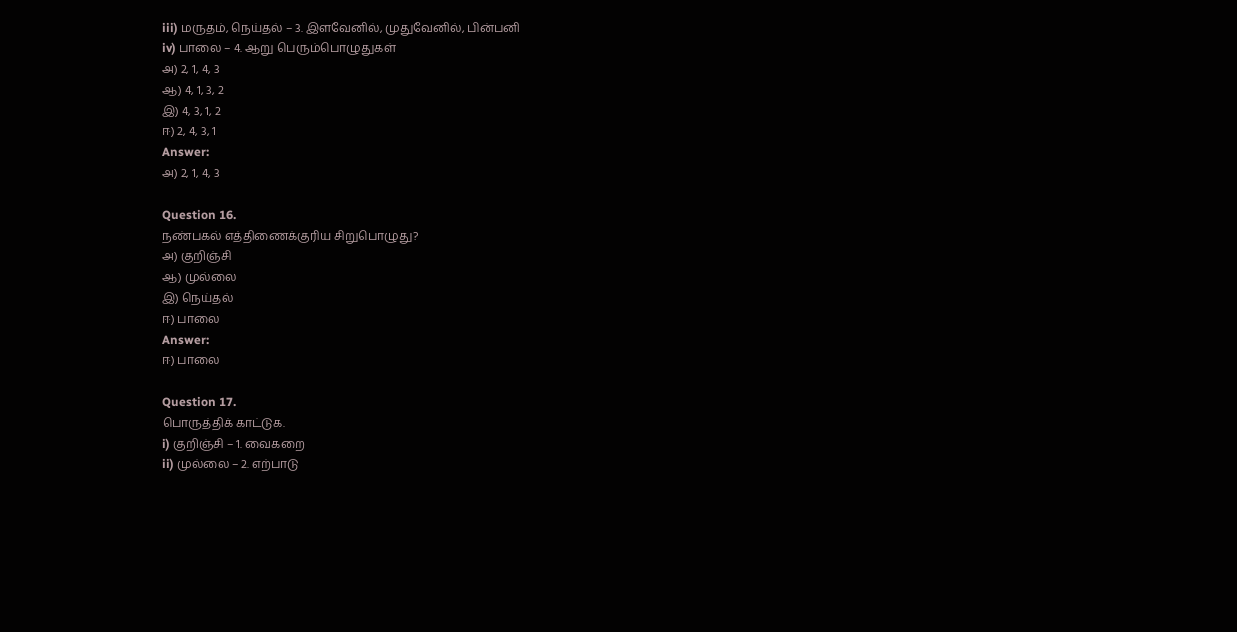iii) மருதம், நெய்தல் – 3. இளவேனில், முதுவேனில், பின்பனி
iv) பாலை – 4. ஆறு பெரும்பொழுதுகள்
அ) 2, 1, 4, 3
ஆ) 4, 1, 3, 2
இ) 4, 3, 1, 2
ஈ) 2, 4, 3, 1
Answer:
அ) 2, 1, 4, 3

Question 16.
நண்பகல் எத்திணைக்குரிய சிறுபொழுது?
அ) குறிஞ்சி
ஆ) முல்லை
இ) நெய்தல்
ஈ) பாலை
Answer:
ஈ) பாலை

Question 17.
பொருத்திக் காட்டுக.
i) குறிஞ்சி – 1. வைகறை
ii) முல்லை – 2. எற்பாடு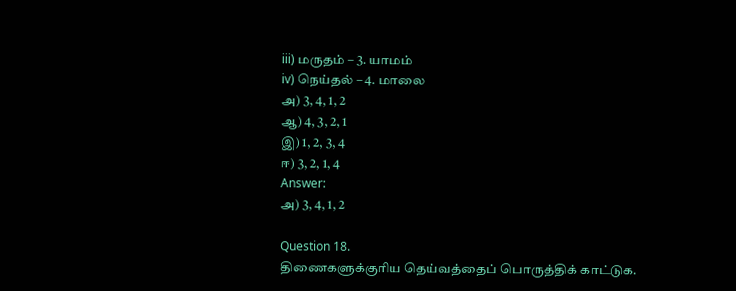iii) மருதம் – 3. யாமம்
iv) நெய்தல் – 4. மாலை
அ) 3, 4, 1, 2
ஆ) 4, 3, 2, 1
இ) 1, 2, 3, 4
ஈ) 3, 2, 1, 4
Answer:
அ) 3, 4, 1, 2

Question 18.
திணைகளுக்குரிய தெய்வத்தைப் பொருத்திக் காட்டுக.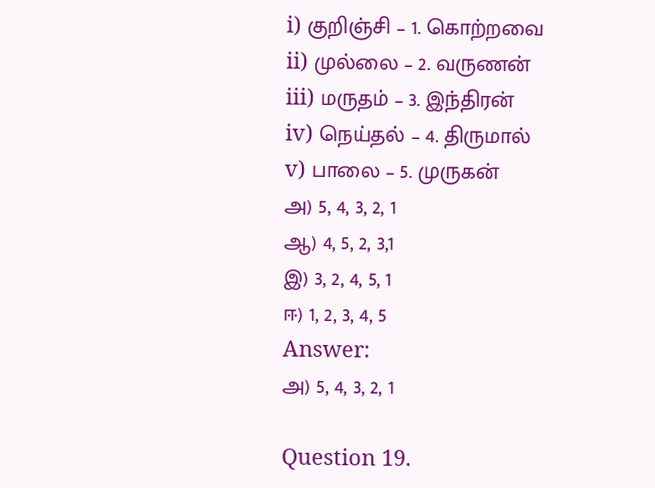i) குறிஞ்சி – 1. கொற்றவை
ii) முல்லை – 2. வருணன்
iii) மருதம் – 3. இந்திரன்
iv) நெய்தல் – 4. திருமால்
v) பாலை – 5. முருகன்
அ) 5, 4, 3, 2, 1
ஆ) 4, 5, 2, 3,1
இ) 3, 2, 4, 5, 1
ஈ) 1, 2, 3, 4, 5
Answer:
அ) 5, 4, 3, 2, 1

Question 19.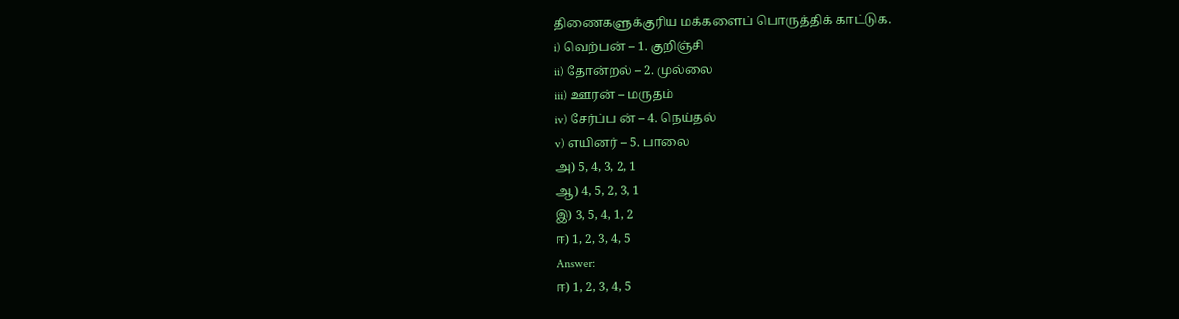திணைகளுக்குரிய மக்களைப் பொருத்திக் காட்டுக.
i) வெற்பன் – 1. குறிஞ்சி
ii) தோன்றல் – 2. முல்லை
iii) ஊரன் – மருதம்
iv) சேர்ப்ப ன் – 4. நெய்தல்
v) எயினர் – 5. பாலை
அ) 5, 4, 3, 2, 1
ஆ) 4, 5, 2, 3, 1
இ) 3, 5, 4, 1, 2
ஈ) 1, 2, 3, 4, 5
Answer:
ஈ) 1, 2, 3, 4, 5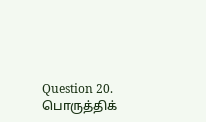Question 20.
பொருத்திக்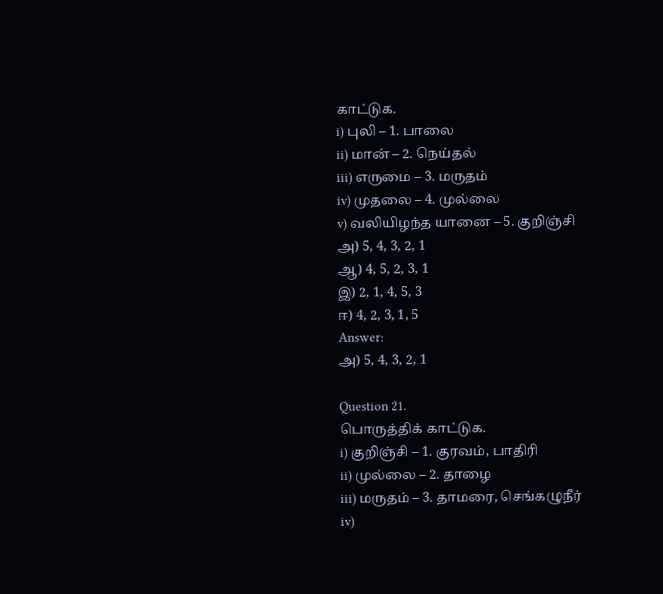காட்டுக.
i) புலி – 1. பாலை
ii) மான் – 2. நெய்தல்
iii) எருமை – 3. மருதம்
iv) முதலை – 4. முல்லை
v) வலியிழந்த யானை – 5. குறிஞ்சி
அ) 5, 4, 3, 2, 1
ஆ) 4, 5, 2, 3, 1
இ) 2, 1, 4, 5, 3
ஈ) 4, 2, 3, 1, 5
Answer:
அ) 5, 4, 3, 2, 1

Question 21.
பொருத்திக் காட்டுக.
i) குறிஞ்சி – 1. குரவம், பாதிரி
ii) முல்லை – 2. தாழை
iii) மருதம் – 3. தாமரை, செங்கழுநீர்
iv)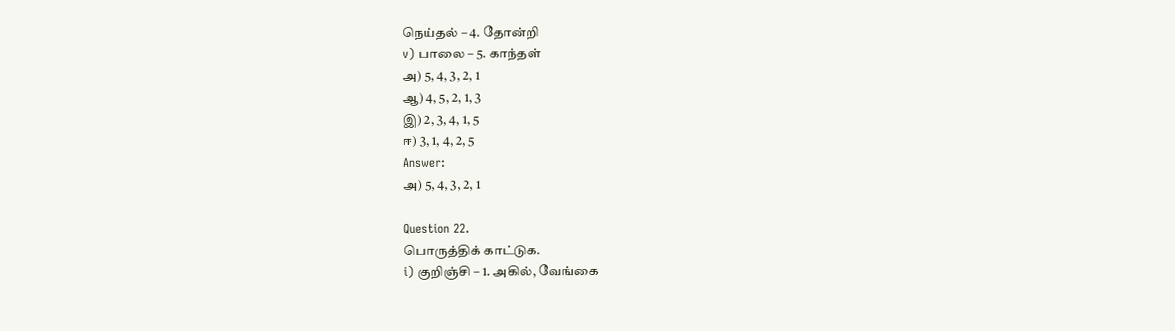நெய்தல் – 4. தோன்றி
v) பாலை – 5. காந்தள்
அ) 5, 4, 3, 2, 1
ஆ) 4, 5, 2, 1, 3
இ) 2, 3, 4, 1, 5
ஈ) 3, 1, 4, 2, 5
Answer:
அ) 5, 4, 3, 2, 1

Question 22.
பொருத்திக் காட்டுக.
i) குறிஞ்சி – 1. அகில், வேங்கை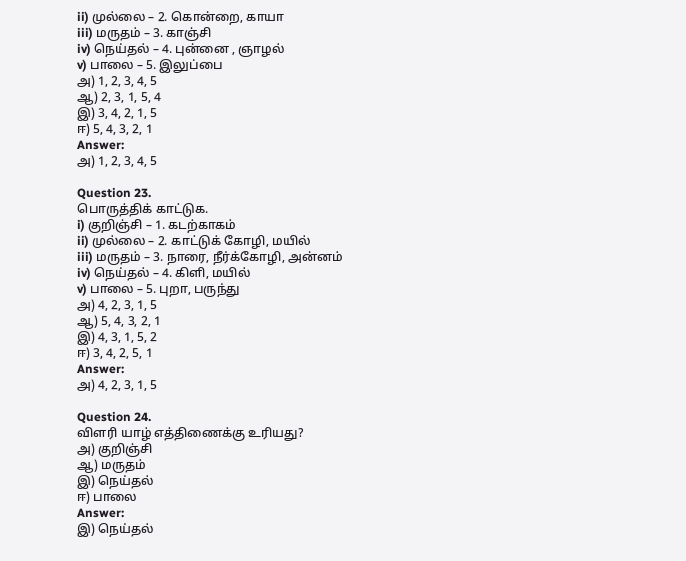ii) முல்லை – 2. கொன்றை, காயா
iii) மருதம் – 3. காஞ்சி
iv) நெய்தல் – 4. புன்னை , ஞாழல்
v) பாலை – 5. இலுப்பை
அ) 1, 2, 3, 4, 5
ஆ) 2, 3, 1, 5, 4
இ) 3, 4, 2, 1, 5
ஈ) 5, 4, 3, 2, 1
Answer:
அ) 1, 2, 3, 4, 5

Question 23.
பொருத்திக் காட்டுக.
i) குறிஞ்சி – 1. கடற்காகம்
ii) முல்லை – 2. காட்டுக் கோழி, மயில்
iii) மருதம் – 3. நாரை, நீர்க்கோழி, அன்னம்
iv) நெய்தல் – 4. கிளி, மயில்
v) பாலை – 5. புறா, பருந்து
அ) 4, 2, 3, 1, 5
ஆ) 5, 4, 3, 2, 1
இ) 4, 3, 1, 5, 2
ஈ) 3, 4, 2, 5, 1
Answer:
அ) 4, 2, 3, 1, 5

Question 24.
விளரி யாழ் எத்திணைக்கு உரியது?
அ) குறிஞ்சி
ஆ) மருதம்
இ) நெய்தல்
ஈ) பாலை
Answer:
இ) நெய்தல்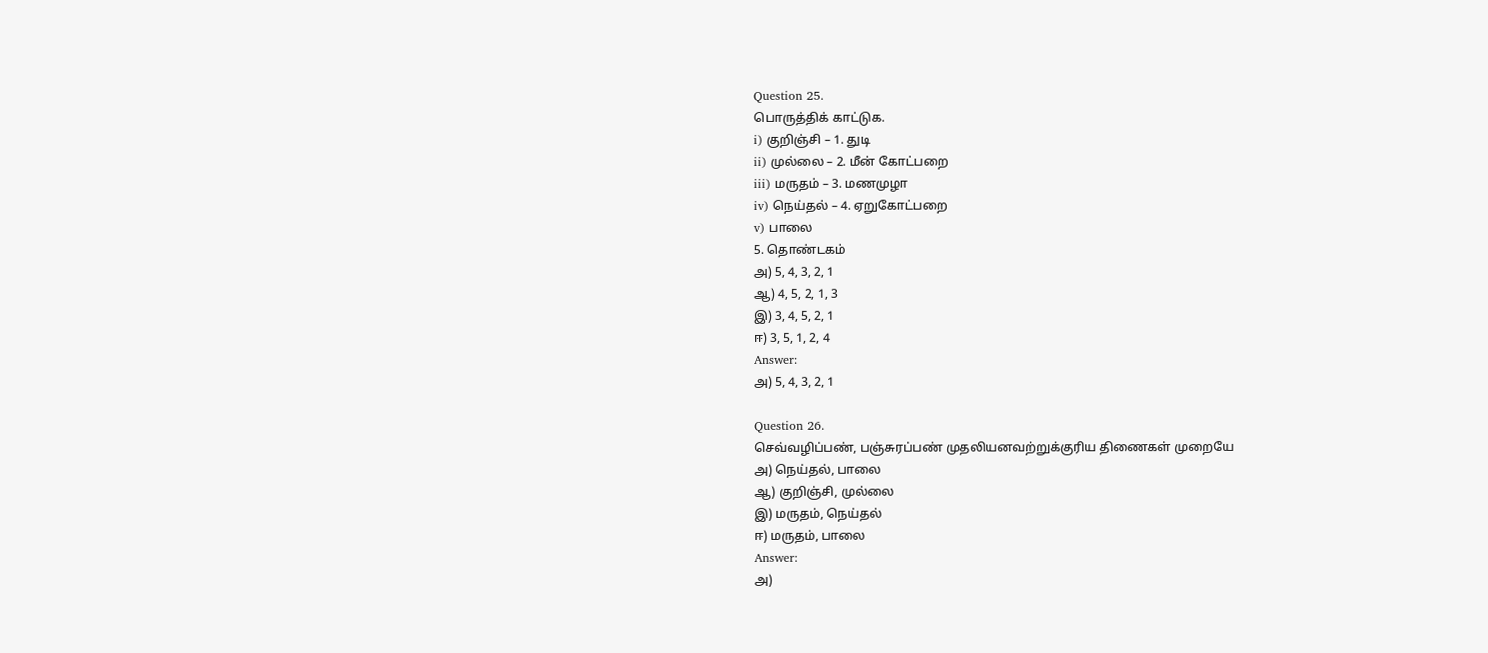Question 25.
பொருத்திக் காட்டுக.
i) குறிஞ்சி – 1. துடி
ii) முல்லை – 2. மீன் கோட்பறை
iii) மருதம் – 3. மணமுழா
iv) நெய்தல் – 4. ஏறுகோட்பறை
v) பாலை
5. தொண்டகம்
அ) 5, 4, 3, 2, 1
ஆ) 4, 5, 2, 1, 3
இ) 3, 4, 5, 2, 1
ஈ) 3, 5, 1, 2, 4
Answer:
அ) 5, 4, 3, 2, 1

Question 26.
செவ்வழிப்பண், பஞ்சுரப்பண் முதலியனவற்றுக்குரிய திணைகள் முறையே
அ) நெய்தல், பாலை
ஆ) குறிஞ்சி, முல்லை
இ) மருதம், நெய்தல்
ஈ) மருதம், பாலை
Answer:
அ)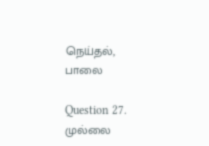நெய்தல், பாலை

Question 27.
முல்லை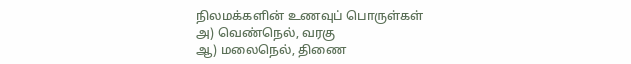நிலமக்களின் உணவுப் பொருள்கள்
அ) வெண்நெல், வரகு
ஆ) மலைநெல், திணை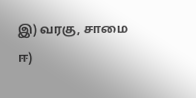இ) வரகு, சாமை
ஈ)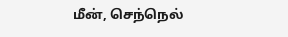மீன், செந்நெல்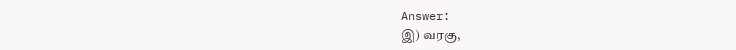Answer:
இ) வரகு,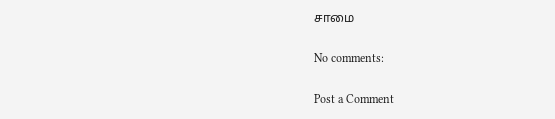சாமை

No comments:

Post a Comment